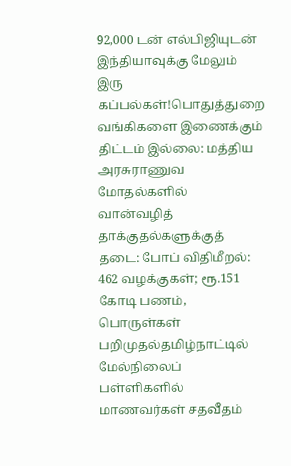92,000 டன் எல்பிஜியுடன் இந்தியாவுக்கு மேலும் இரு கப்பல்கள்!பொதுத்துறை வங்கிகளை இணைக்கும் திட்டம் இல்லை: மத்திய அரசுராணுவ மோதல்களில் வான்வழித் தாக்குதல்களுக்குத் தடை: போப் விதிமீறல்: 462 வழக்குகள்; ரூ.151 கோடி பணம், பொருள்கள் பறிமுதல்தமிழ்நாட்டில் மேல்நிலைப் பள்ளிகளில் மாணவர்கள் சதவீதம்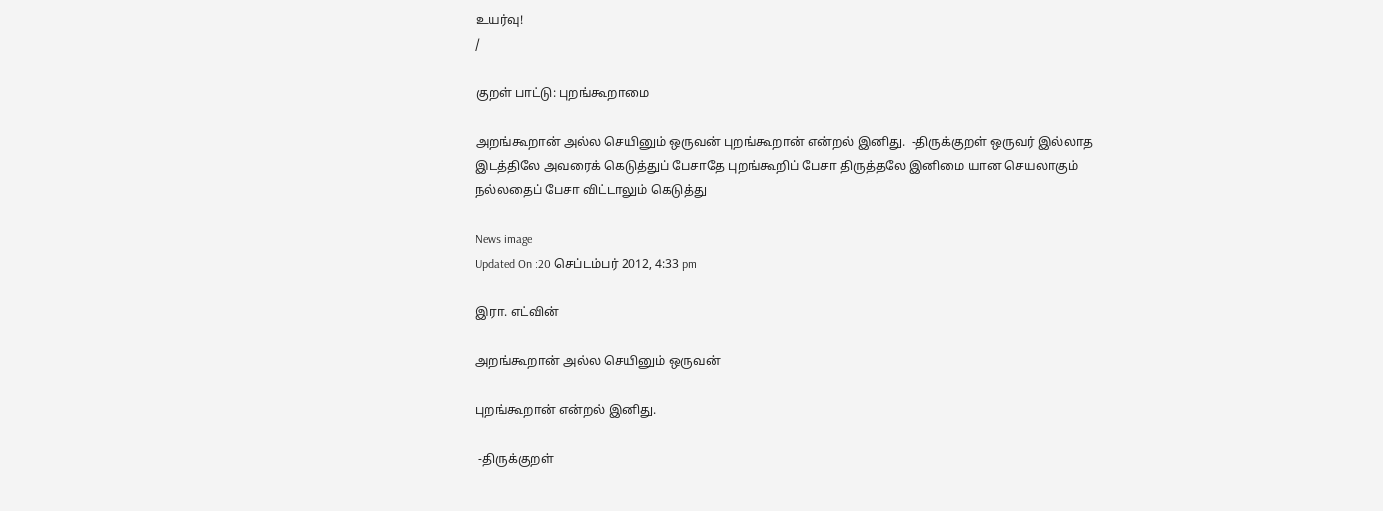உயர்வு!
/

குறள் பாட்டு: புறங்கூறாமை

அறங்கூறான் அல்ல செயினும் ஒருவன் புறங்கூறான் என்றல் இனிது.  -திருக்குறள் ஒருவர் இல்லாத இடத்திலே அவரைக் கெடுத்துப் பேசாதே புறங்கூறிப் பேசா திருத்தலே இனிமை யான செயலாகும் நல்லதைப் பேசா விட்டாலும் கெடுத்து

News image
Updated On :20 செப்டம்பர் 2012, 4:33 pm

இரா. எட்வின்

அறங்கூறான் அல்ல செயினும் ஒருவன்

புறங்கூறான் என்றல் இனிது.

 -திருக்குறள்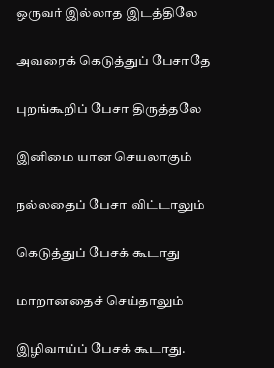ஒருவர் இல்லாத இடத்திலே

அவரைக் கெடுத்துப் பேசாதே

புறங்கூறிப் பேசா திருத்தலே

இனிமை யான செயலாகும்

நல்லதைப் பேசா விட்டாலும்

கெடுத்துப் பேசக் கூடாது

மாறானதைச் செய்தாலும்

இழிவாய்ப் பேசக் கூடாது.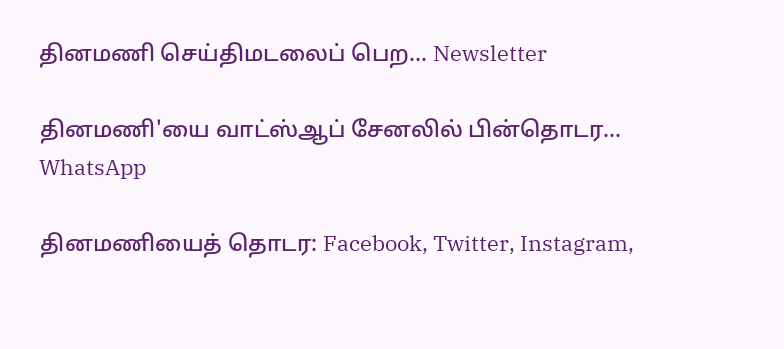தினமணி செய்திமடலைப் பெற... Newsletter

தினமணி'யை வாட்ஸ்ஆப் சேனலில் பின்தொடர... WhatsApp

தினமணியைத் தொடர: Facebook, Twitter, Instagram,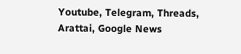Youtube, Telegram, Threads, Arattai, Google News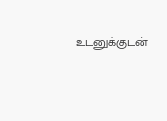உடனுக்குடன்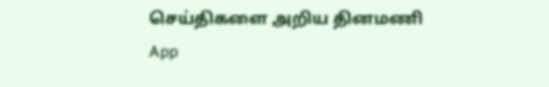செய்திகளை அறிய தினமணி App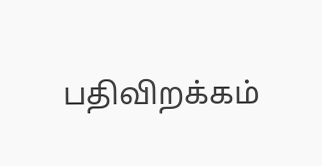பதிவிறக்கம்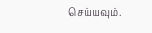செய்யவும்.